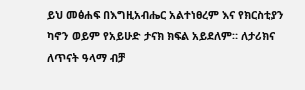ይህ መፅሐፍ በእግዚአብሔር አልተነፀረም እና የክርስቲያን ካኖን ወይም የአይሁድ ታናክ ክፍል አይደለም። ለታሪክና ለጥናት ዓላማ ብቻ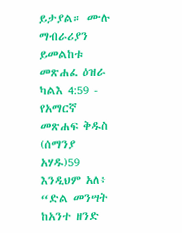ይታያል። ሙሉ ማብራሪያን ይመልከቱ መጽሐፈ ዕዝራ ካልእ 4:59 - የአማርኛ መጽሐፍ ቅዱስ (ሰማንያ አሃዱ)59 እንዲህም አለ፥ “ድል መንሣት ከአንተ ዘንድ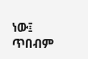ነው፤ ጥበብም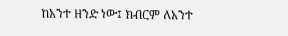ከአንተ ዘንድ ነው፤ ክብርም ለአንተ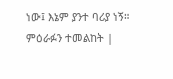ነው፤ እኔም ያንተ ባሪያ ነኝ። ምዕራፉን ተመልከት |